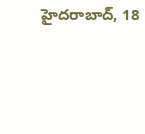హైదరాబాద్, 18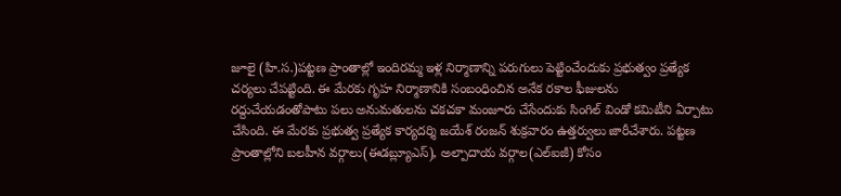జూలై (హి.స.)పట్టణ ప్రాంతాల్లో ఇందిరమ్మ ఇళ్ల నిర్మాణాన్ని పరుగులు పెట్టించేందుకు ప్రభుత్వం ప్రత్యేక చర్యలు చేపట్టింది. ఈ మేరకు గృహ నిర్మాణానికి సంబంధించిన అనేక రకాల ఫీజులను రద్దుచేయడంతోపాటు పలు అనుమతులను చకచకా మంజూరు చేసేందుకు సింగిల్ విండో కమిటీని ఏర్పాటు చేసింది. ఈ మేరకు ప్రభుత్వ ప్రత్యేక కార్యదర్శి జయేశ్ రంజన్ శుక్రవారం ఉత్తర్వులు జారీచేశారు. పట్టణ ప్రాంతాల్లోని బలహీన వర్గాలు(ఈడబ్ల్యూఎస్), అల్పాదాయ వర్గాల(ఎల్ఐజీ) కోసం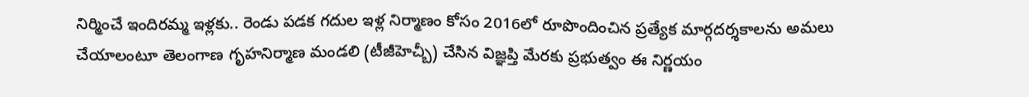నిర్మించే ఇందిరమ్మ ఇళ్లకు.. రెండు పడక గదుల ఇళ్ల నిర్మాణం కోసం 2016లో రూపొందించిన ప్రత్యేక మార్గదర్శకాలను అమలు చేయాలంటూ తెలంగాణ గృహనిర్మాణ మండలి (టీజీహెచ్బీ) చేసిన విజ్ఞప్తి మేరకు ప్రభుత్వం ఈ నిర్ణయం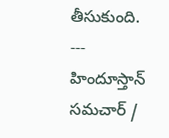తీసుకుంది.
---
హిందూస్తాన్ సమచార్ /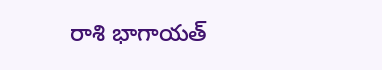రాశి భాగాయత్